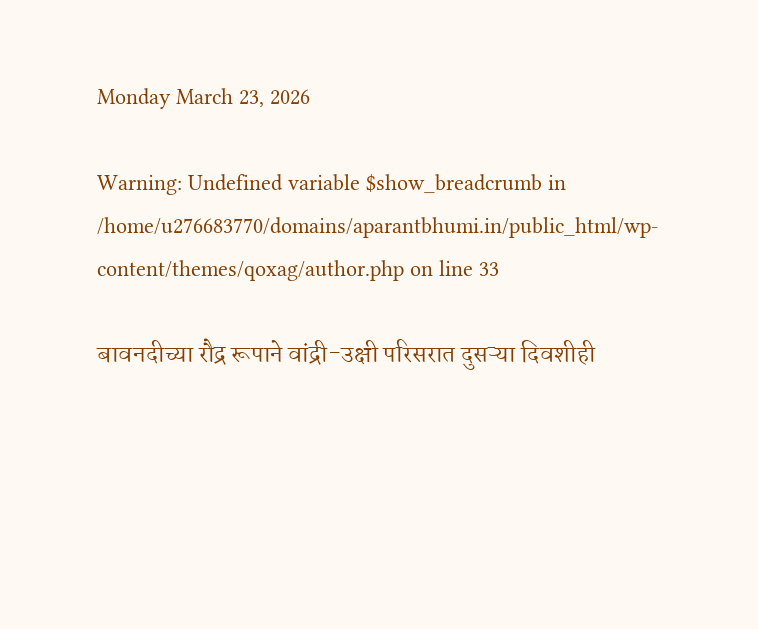Monday March 23, 2026

Warning: Undefined variable $show_breadcrumb in /home/u276683770/domains/aparantbhumi.in/public_html/wp-content/themes/qoxag/author.php on line 33

बावनदीच्या रौद्र रूपाने वांद्री-उक्षी परिसरात दुसऱ्या दिवशीही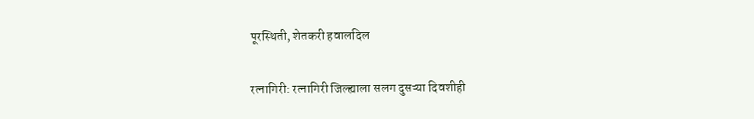पूरस्थिती, शेतकरी हवालदिल

रत्नागिरी: रत्नागिरी जिल्ह्याला सलग दुसऱ्या दिवशीही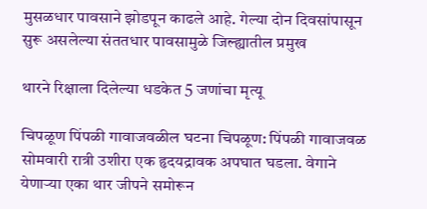मुसळधार पावसाने झोडपून काढले आहे. गेल्या दोन दिवसांपासून सुरू असलेल्या संततधार पावसामुळे जिल्ह्यातील प्रमुख

थारने रिक्षाला दिलेल्या धडकेत 5 जणांचा मृत्यू

चिपळूण पिंपळी गावाजवळील घटना चिपळूण: पिंपळी गावाजवळ सोमवारी रात्री उशीरा एक हृदयद्रावक अपघात घडला. वेगाने येणाऱ्या एका थार जीपने समोरून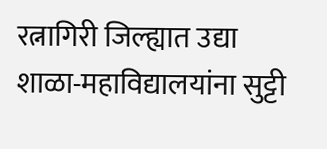रत्नागिरी जिल्ह्यात उद्या शाळा-महाविद्यालयांना सुट्टी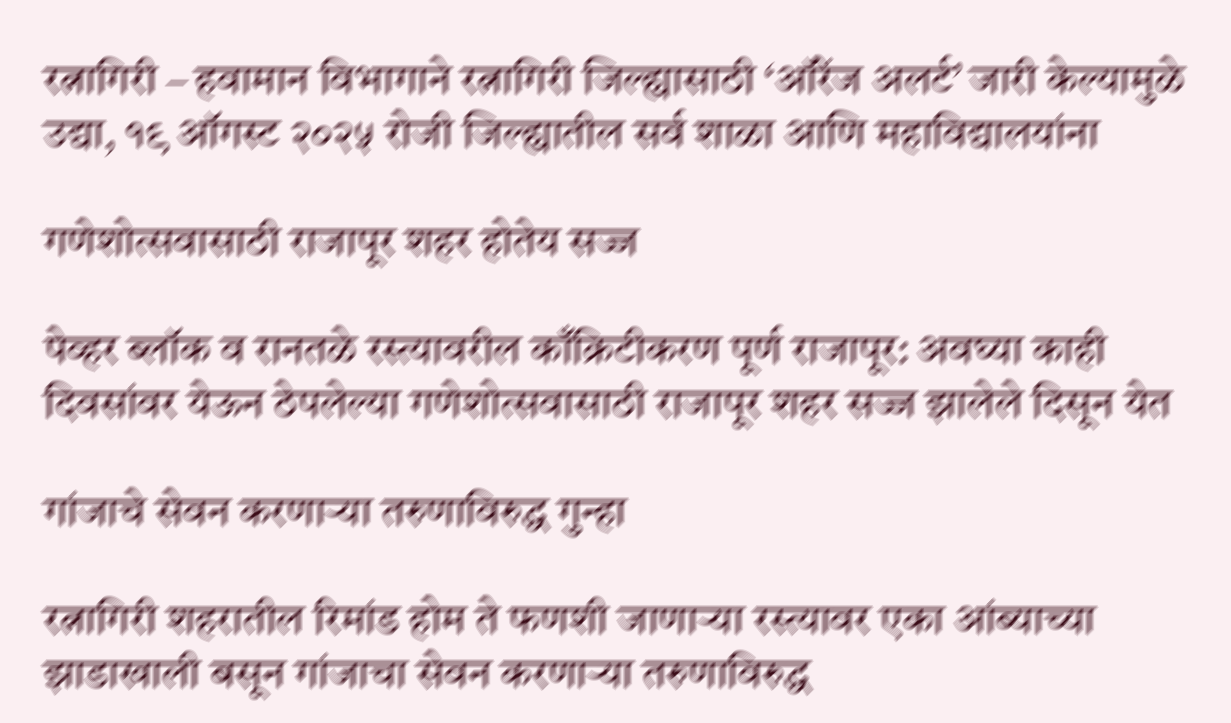रत्नागिरी – हवामान विभागाने रत्नागिरी जिल्ह्यासाठी ‘ऑरेंज अलर्ट’ जारी केल्यामुळे उद्या, १९ ऑगस्ट २०२५ रोजी जिल्ह्यातील सर्व शाळा आणि महाविद्यालयांना

गणेशोत्सवासाठी राजापूर शहर होतेय सज्ज

पेव्हर ब्लॉक व रानतळे रस्त्यावरील काँक्रिटीकरण पूर्ण राजापूर: अवघ्या काही दिवसांवर येऊन ठेपलेल्या गणेशोत्सवासाठी राजापूर शहर सज्ज झालेले दिसून येत

गांजाचे सेवन करणाऱ्या तरुणाविरुद्ध गुन्हा

रत्नागिरी शहरातील रिमांड होम ते फणशी जाणाऱ्या रस्त्यावर एका आंब्याच्या झाडाखाली बसून गांजाचा सेवन करणाऱ्या तरुणाविरुद्ध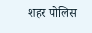शहर पोलिस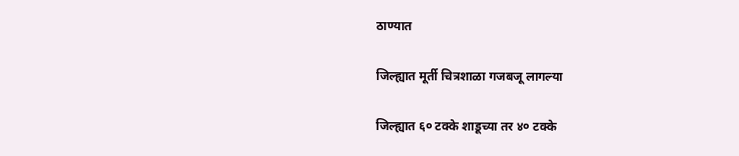ठाण्यात

जिल्ह्यात मूर्ती चित्रशाळा गजबजू लागल्या

जिल्ह्यात ६० टक्के शाडूच्या तर ४० टक्के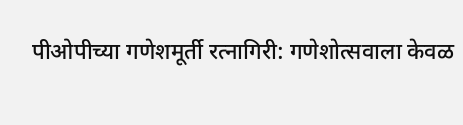पीओपीच्या गणेशमूर्ती रत्नागिरी: गणेशोत्सवाला केवळ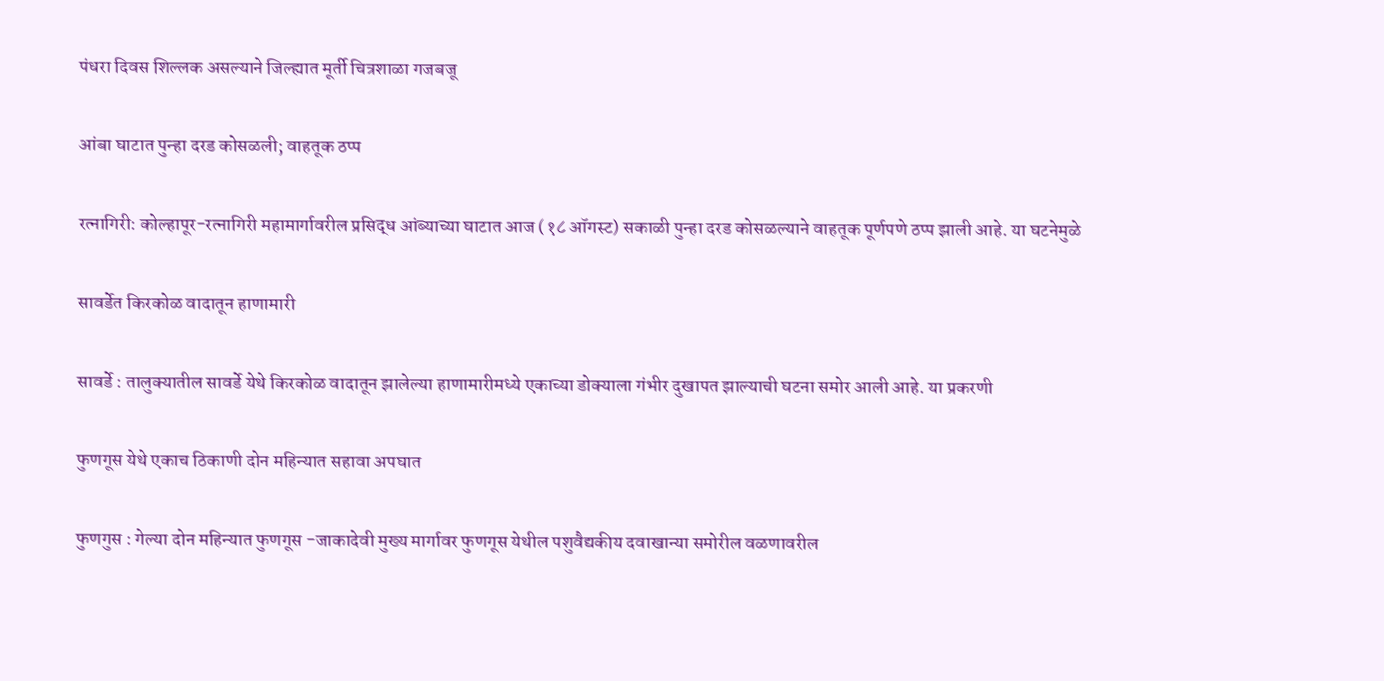पंधरा दिवस शिल्लक असल्याने जिल्ह्यात मूर्ती चित्रशाळा गजबजू

आंबा घाटात पुन्हा दरड कोसळली; वाहतूक ठप्प

रत्नागिरी: कोल्हापूर-रत्नागिरी महामार्गावरील प्रसिद्ध आंब्याच्या घाटात आज (१८ ऑगस्ट) सकाळी पुन्हा दरड कोसळल्याने वाहतूक पूर्णपणे ठप्प झाली आहे. या घटनेमुळे

सावर्डेत किरकोळ वादातून हाणामारी

सावर्डे : तालुक्यातील सावर्डे येथे किरकोळ वादातून झालेल्या हाणामारीमध्ये एकाच्या डोक्याला गंभीर दुखापत झाल्याची घटना समोर आली आहे. या प्रकरणी

फुणगूस येथे एकाच ठिकाणी दोन महिन्यात सहावा अपघात

फुणगुस : गेल्या दोन महिन्यात फुणगूस -जाकादेवी मुख्य मार्गावर फुणगूस येथील पशुवैद्यकीय दवाखान्या समोरील वळणावरील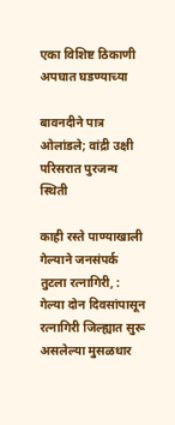एका विशिष्ट ठिकाणी अपघात घडण्याच्या

बावनदीने पात्र ओलांडले; वांद्री उक्षी परिसरात पुरजन्य स्थिती

काही रस्ते पाण्याखाली गेल्याने जनसंपर्क तुटला रत्नागिरी, : गेल्या दोन दिवसांपासून रत्नागिरी जिल्ह्यात सुरू असलेल्या मुसळधार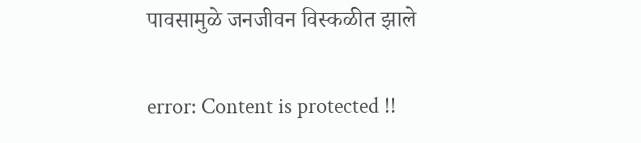पावसामुळे जनजीवन विस्कळीत झाले

error: Content is protected !!